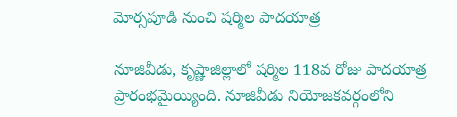మోర్సపూడి నుంచి షర్మిల పాదయాత్ర

నూజివీడు, కృష్ణాజిల్లాలో షర్మిల 118వ రోజు పాదయాత్ర ప్రారంభమైయ్యింది. నూజివీడు నియోజకవర్గంలోని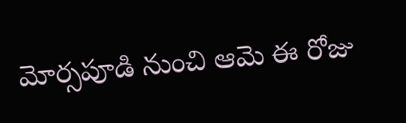మోర్సపూడి నుంచి ఆమె ఈ రోజు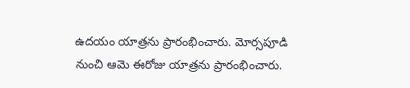ఉదయం యాత్రను ప్రారంభించారు. మోర్సపూడి నుంచి ఆమె ఈరోజు యాత్రను ప్రారంభించారు.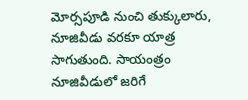మోర్సపూడి నుంచి తుక్కులారు, నూజివీడు వరకూ యాత్ర సాగుతుంది. సాయంత్రం నూజివీడులో జరిగే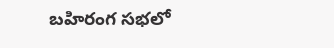బహిరంగ సభలో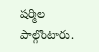షర్మిల పాల్గొంటారు.